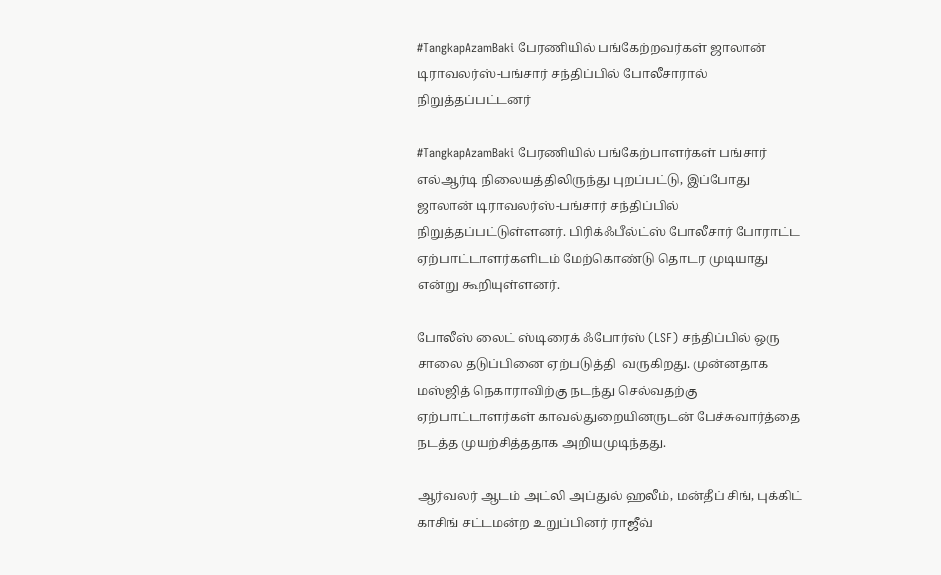#TangkapAzamBaki பேரணியில் பங்கேற்றவர்கள் ஜாலான் டிராவலர்ஸ்-பங்சார் சந்திப்பில் போலீசாரால் நிறுத்தப்பட்டனர்

#TangkapAzamBaki பேரணியில் பங்கேற்பாளர்கள் பங்சார் எல்ஆர்டி நிலையத்திலிருந்து புறப்பட்டு, இப்போது ஜாலான் டிராவலர்ஸ்-பங்சார் சந்திப்பில் நிறுத்தப்பட்டுள்ளனர். பிரிக்ஃபீல்ட்ஸ் போலீசார் போராட்ட ஏற்பாட்டாளர்களிடம் மேற்கொண்டு தொடர முடியாது என்று கூறியுள்ளனர்.

போலீஸ் லைட் ஸ்டிரைக் ஃபோர்ஸ் (LSF) சந்திப்பில் ஒரு சாலை தடுப்பினை ஏற்படுத்தி  வருகிறது. முன்னதாக மஸ்ஜித் நெகாராவிற்கு நடந்து செல்வதற்கு ஏற்பாட்டாளர்கள் காவல்துறையினருடன் பேச்சுவார்த்தை நடத்த முயற்சித்ததாக அறியமுடிந்தது.

ஆர்வலர் ஆடம் அட்லி அப்துல் ஹலீம், மன்தீப் சிங், புக்கிட் காசிங் சட்டமன்ற உறுப்பினர் ராஜீவ்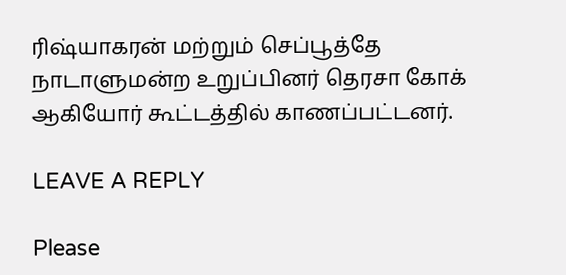ரிஷ்யாகரன் மற்றும் செப்பூத்தே நாடாளுமன்ற உறுப்பினர் தெரசா கோக் ஆகியோர் கூட்டத்தில் காணப்பட்டனர்.

LEAVE A REPLY

Please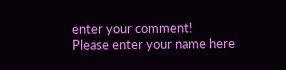enter your comment!
Please enter your name here